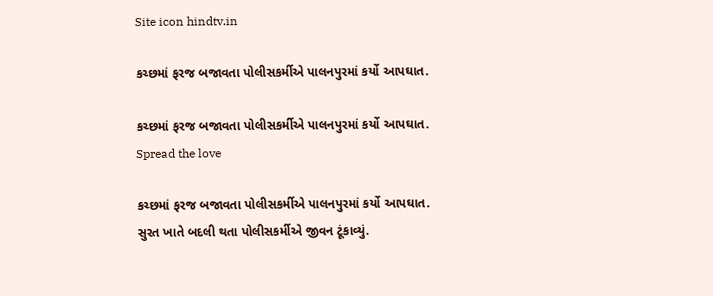Site icon hindtv.in

કચ્છમાં ફરજ બજાવતા પોલીસકર્મીએ પાલનપુરમાં કર્યો આપઘાત.

કચ્છમાં ફરજ બજાવતા પોલીસકર્મીએ પાલનપુરમાં કર્યો આપઘાત.
Spread the love

કચ્છમાં ફરજ બજાવતા પોલીસકર્મીએ પાલનપુરમાં કર્યો આપઘાત.
સુરત ખાતે બદલી થતા પોલીસકર્મીએ જીવન ટૂંકાવ્યું.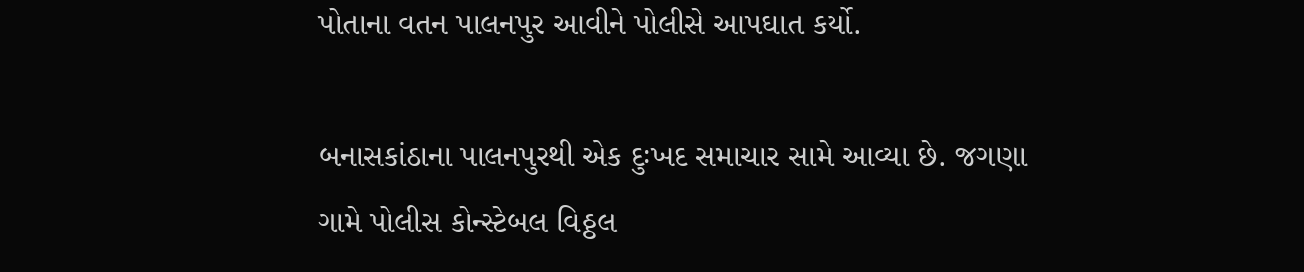પોતાના વતન પાલનપુર આવીને પોલીસે આપઘાત કર્યો.

બનાસકાંઠાના પાલનપુરથી એક દુઃખદ સમાચાર સામે આવ્યા છે. જગણા ગામે પોલીસ કોન્સ્ટેબલ વિઠ્ઠલ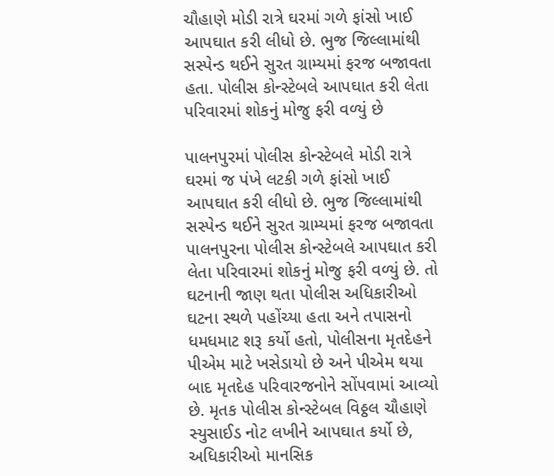ચૌહાણે મોડી રાત્રે ઘરમાં ગળે ફાંસો ખાઈ આપઘાત કરી લીધો છે. ભુજ જિલ્લામાંથી સસ્પેન્ડ થઈને સુરત ગ્રામ્યમાં ફરજ બજાવતા હતા. પોલીસ કોન્સ્ટેબલે આપઘાત કરી લેતા પરિવારમાં શોકનું મોજુ ફરી વળ્યું છે

પાલનપુરમાં પોલીસ કોન્સ્ટેબલે મોડી રાત્રે ઘરમાં જ પંખે લટકી ગળે ફાંસો ખાઈ આપઘાત કરી લીધો છે. ભુજ જિલ્લામાંથી સસ્પેન્ડ થઈને સુરત ગ્રામ્યમાં ફરજ બજાવતા પાલનપુરના પોલીસ કોન્સ્ટેબલે આપઘાત કરી લેતા પરિવારમાં શોકનું મોજુ ફરી વળ્યું છે. તો ઘટનાની જાણ થતા પોલીસ અધિકારીઓ ઘટના સ્થળે પહોંચ્યા હતા અને તપાસનો ધમધમાટ શરૂ કર્યો હતો, પોલીસના મૃતદેહને પીએમ માટે ખસેડાયો છે અને પીએમ થયા બાદ મૃતદેહ પરિવારજનોને સોંપવામાં આવ્યો છે. મૃતક પોલીસ કોન્સ્ટેબલ વિઠ્ઠલ ચૌહાણે સ્યુસાઈડ નોટ લખીને આપઘાત કર્યો છે, અધિકારીઓ માનસિક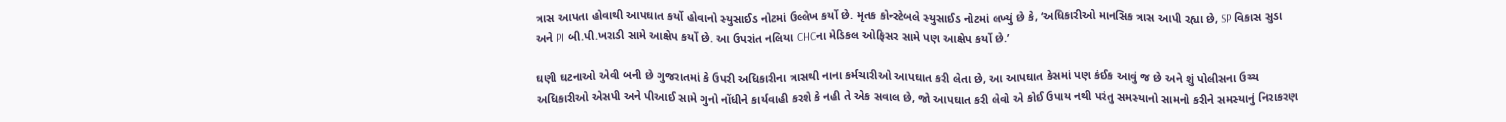ત્રાસ આપતા હોવાથી આપઘાત કર્યો હોવાનો સ્યુસાઈડ નોટમાં ઉલ્લેખ કર્યો છે. મૃતક કોન્સ્ટેબલે સ્યુસાઈડ નોટમાં લખ્યું છે કે, ‘અધિકારીઓ માનસિક ત્રાસ આપી રહ્યા છે, SP વિકાસ સુડા અને PI બી.પી.ખરાડી સામે આક્ષેપ કર્યો છે. આ ઉપરાંત નલિયા CHCના મેડિકલ ઓફિસર સામે પણ આક્ષેપ કર્યો છે.’

ઘણી ઘટનાઓ એવી બની છે ગુજરાતમાં કે ઉપરી અધિકારીના ત્રાસથી નાના કર્મચારીઓ આપઘાત કરી લેતા છે, આ આપઘાત કેસમાં પણ કંઈક આવું જ છે અને શું પોલીસના ઉચ્ચ અધિકારીઓ એસપી અને પીઆઈ સામે ગુનો નોંધીને કાર્યવાહી કરશે કે નહી તે એક સવાલ છે, જો આપઘાત કરી લેવો એ કોઈ ઉપાય નથી પરંતુ સમસ્યાનો સામનો કરીને સમસ્યાનું નિરાકરણ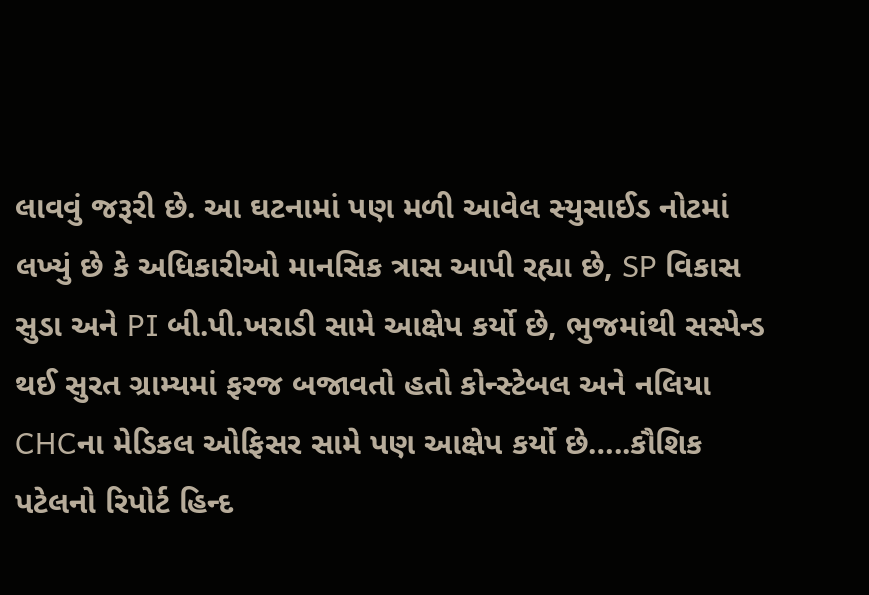લાવવું જરૂરી છે. આ ઘટનામાં પણ મળી આવેલ સ્યુસાઈડ નોટમાં લખ્યું છે કે અધિકારીઓ માનસિક ત્રાસ આપી રહ્યા છે, SP વિકાસ સુડા અને PI બી.પી.ખરાડી સામે આક્ષેપ કર્યો છે, ભુજમાંથી સસ્પેન્ડ થઈ સુરત ગ્રામ્યમાં ફરજ બજાવતો હતો કોન્સ્ટેબલ અને નલિયા CHCના મેડિકલ ઓફિસર સામે પણ આક્ષેપ કર્યો છે…..કૌશિક પટેલનો રિપોર્ટ હિન્દ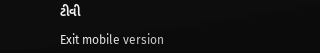ટીવી

Exit mobile version